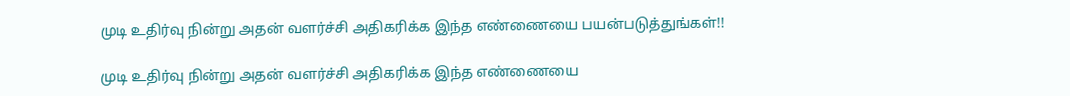முடி உதிர்வு நின்று அதன் வளர்ச்சி அதிகரிக்க இந்த எண்ணையை பயன்படுத்துங்கள்!!

முடி உதிர்வு நின்று அதன் வளர்ச்சி அதிகரிக்க இந்த எண்ணையை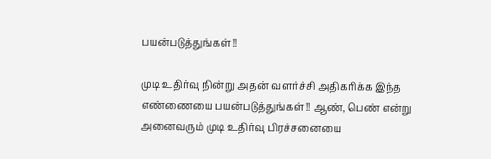பயன்படுத்துங்கள்!!

முடி உதிர்வு நின்று அதன் வளர்ச்சி அதிகரிக்க இந்த எண்ணையை பயன்படுத்துங்கள்!! ஆண், பெண் என்று அனைவரும் முடி உதிர்வு பிரச்சனையை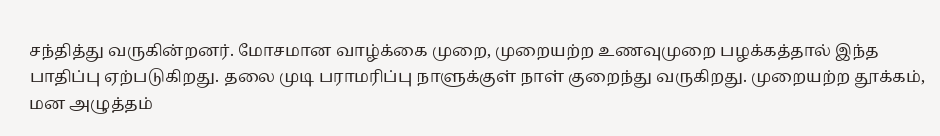சந்தித்து வருகின்றனர். மோசமான வாழ்க்கை முறை, முறையற்ற உணவுமுறை பழக்கத்தால் இந்த பாதிப்பு ஏற்படுகிறது. தலை முடி பராமரிப்பு நாளுக்குள் நாள் குறைந்து வருகிறது. முறையற்ற தூக்கம், மன அழுத்தம்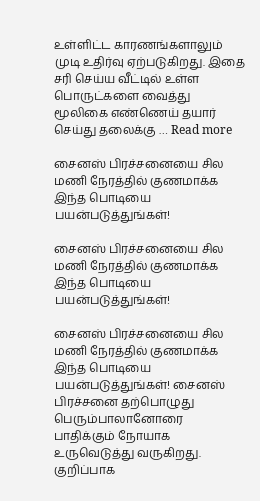உள்ளிட்ட காரணங்களாலும் முடி உதிர்வு ஏற்படுகிறது. இதை சரி செய்ய வீட்டில் உள்ள பொருட்களை வைத்து மூலிகை எண்ணெய் தயார் செய்து தலைக்கு … Read more

சைனஸ் பிரச்சனையை சில மணி நேரத்தில் குணமாக்க இந்த பொடியை பயன்படுத்துங்கள்!

சைனஸ் பிரச்சனையை சில மணி நேரத்தில் குணமாக்க இந்த பொடியை பயன்படுத்துங்கள்!

சைனஸ் பிரச்சனையை சில மணி நேரத்தில் குணமாக்க இந்த பொடியை பயன்படுத்துங்கள்! சைனஸ் பிரச்சனை தற்பொழுது பெரும்பாலானோரை பாதிக்கும் நோயாக உருவெடுத்து வருகிறது. குறிப்பாக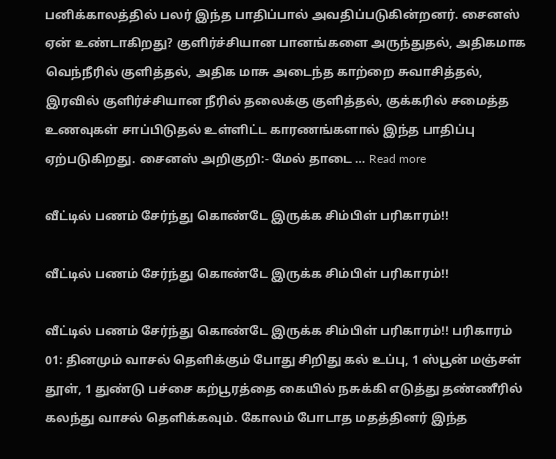பனிக்காலத்தில் பலர் இந்த பாதிப்பால் அவதிப்படுகின்றனர். சைனஸ் ஏன் உண்டாகிறது? குளிர்ச்சியான பானங்களை அருந்துதல், அதிகமாக வெந்நீரில் குளித்தல், அதிக மாசு அடைந்த காற்றை சுவாசித்தல், இரவில் குளிர்ச்சியான நீரில் தலைக்கு குளித்தல், குக்கரில் சமைத்த உணவுகள் சாப்பிடுதல் உள்ளிட்ட காரணங்களால் இந்த பாதிப்பு ஏற்படுகிறது. சைனஸ் அறிகுறி:- மேல் தாடை … Read more

வீட்டில் பணம் சேர்ந்து கொண்டே இருக்க சிம்பிள் பரிகாரம்!!

வீட்டில் பணம் சேர்ந்து கொண்டே இருக்க சிம்பிள் பரிகாரம்!!

வீட்டில் பணம் சேர்ந்து கொண்டே இருக்க சிம்பிள் பரிகாரம்!! பரிகாரம் 01: தினமும் வாசல் தெளிக்கும் போது சிறிது கல் உப்பு, 1 ஸ்பூன் மஞ்சள் தூள், 1 துண்டு பச்சை கற்பூரத்தை கையில் நசுக்கி எடுத்து தண்ணீரில் கலந்து வாசல் தெளிக்கவும். கோலம் போடாத மதத்தினர் இந்த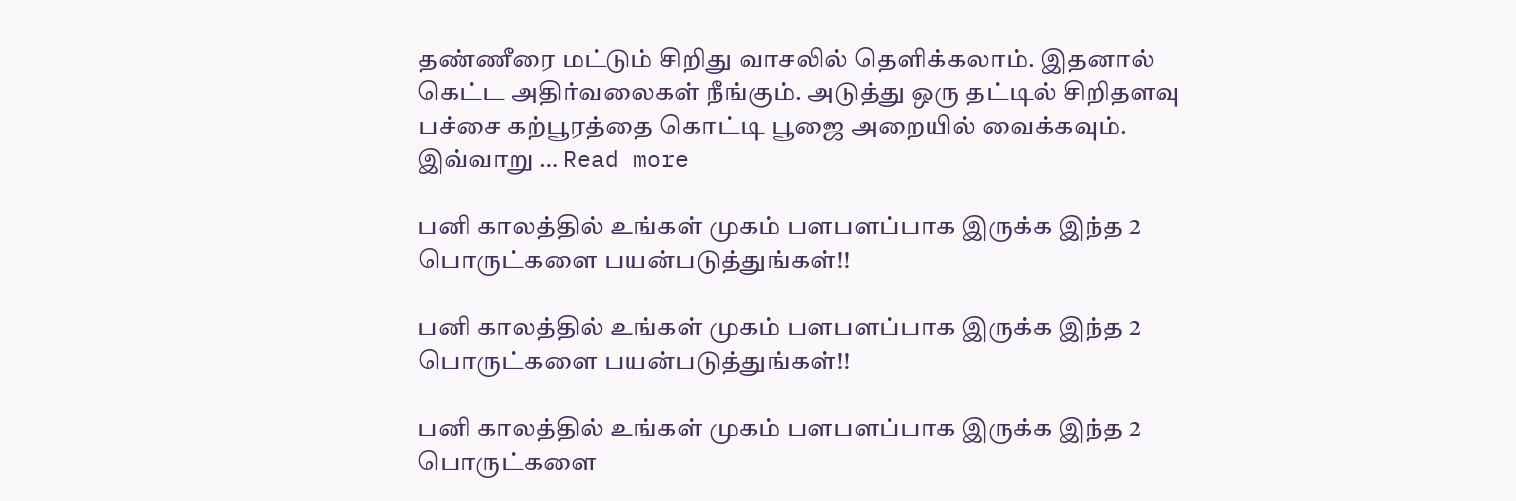தண்ணீரை மட்டும் சிறிது வாசலில் தெளிக்கலாம். இதனால் கெட்ட அதிர்வலைகள் நீங்கும். அடுத்து ஒரு தட்டில் சிறிதளவு பச்சை கற்பூரத்தை கொட்டி பூஜை அறையில் வைக்கவும். இவ்வாறு … Read more

பனி காலத்தில் உங்கள் முகம் பளபளப்பாக இருக்க இந்த 2 பொருட்களை பயன்படுத்துங்கள்!!

பனி காலத்தில் உங்கள் முகம் பளபளப்பாக இருக்க இந்த 2 பொருட்களை பயன்படுத்துங்கள்!!

பனி காலத்தில் உங்கள் முகம் பளபளப்பாக இருக்க இந்த 2 பொருட்களை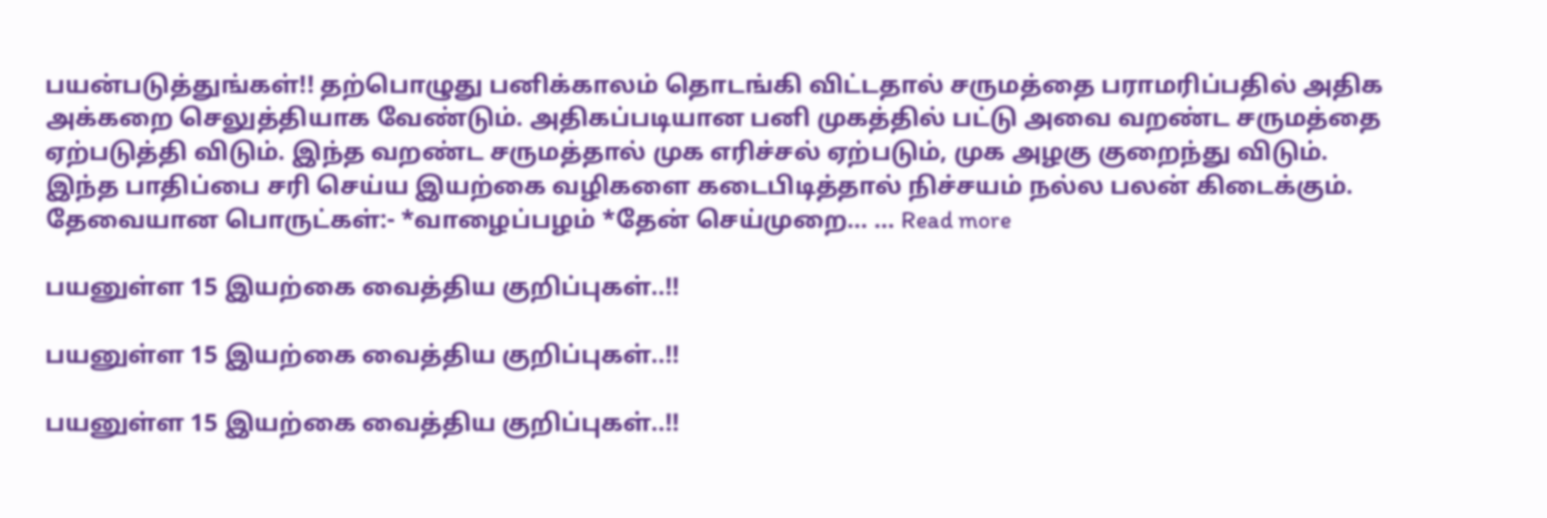பயன்படுத்துங்கள்!! தற்பொழுது பனிக்காலம் தொடங்கி விட்டதால் சருமத்தை பராமரிப்பதில் அதிக அக்கறை செலுத்தியாக வேண்டும். அதிகப்படியான பனி முகத்தில் பட்டு அவை வறண்ட சருமத்தை ஏற்படுத்தி விடும். இந்த வறண்ட சருமத்தால் முக எரிச்சல் ஏற்படும், முக அழகு குறைந்து விடும். இந்த பாதிப்பை சரி செய்ய இயற்கை வழிகளை கடைபிடித்தால் நிச்சயம் நல்ல பலன் கிடைக்கும். தேவையான பொருட்கள்:- *வாழைப்பழம் *தேன் செய்முறை… … Read more

பயனுள்ள 15 இயற்கை வைத்திய குறிப்புகள்..!!

பயனுள்ள 15 இயற்கை வைத்திய குறிப்புகள்..!!

பயனுள்ள 15 இயற்கை வைத்திய குறிப்புகள்..!!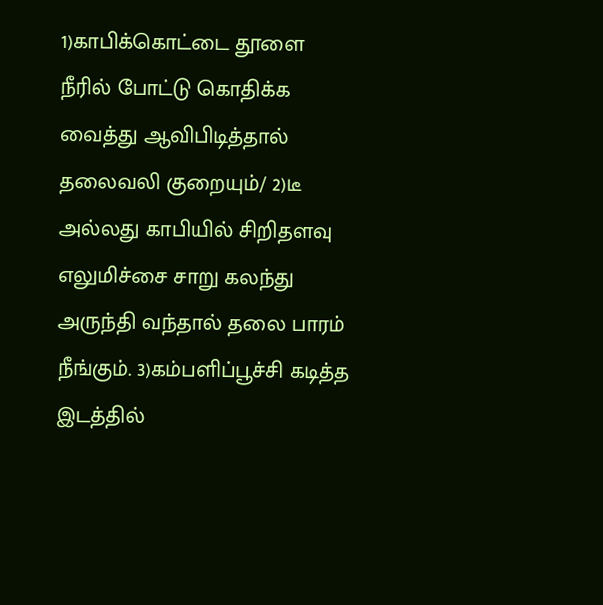1)காபிக்கொட்டை தூளை நீரில் போட்டு கொதிக்க வைத்து ஆவிபிடித்தால் தலைவலி குறையும்/ 2)டீ அல்லது காபியில் சிறிதளவு எலுமிச்சை சாறு கலந்து அருந்தி வந்தால் தலை பாரம் நீங்கும். 3)கம்பளிப்பூச்சி கடித்த இடத்தில்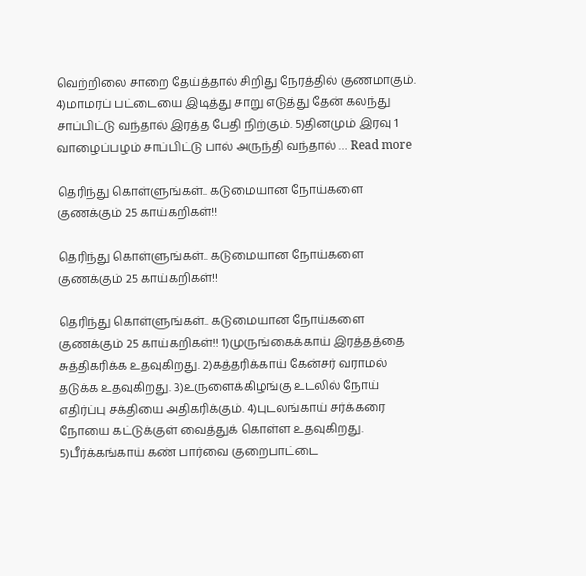வெற்றிலை சாறை தேய்த்தால் சிறிது நேரத்தில் குணமாகும். 4)மாமரப் பட்டையை இடித்து சாறு எடுத்து தேன் கலந்து சாப்பிட்டு வந்தால் இரத்த பேதி நிற்கும். 5)தினமும் இரவு 1 வாழைப்பழம் சாப்பிட்டு பால் அருந்தி வந்தால் … Read more

தெரிந்து கொள்ளுங்கள்.. கடுமையான நோய்களை குணக்கும் 25 காய்கறிகள்!!

தெரிந்து கொள்ளுங்கள்.. கடுமையான நோய்களை குணக்கும் 25 காய்கறிகள்!!

தெரிந்து கொள்ளுங்கள்.. கடுமையான நோய்களை குணக்கும் 25 காய்கறிகள்!! 1)முருங்கைக்காய் இரத்தத்தை சுத்திகரிக்க உதவுகிறது. 2)கத்தரிக்காய் கேன்சர் வராமல் தடுக்க உதவுகிறது. 3)உருளைக்கிழங்கு உடலில் நோய் எதிர்ப்பு சக்தியை அதிகரிக்கும். 4)புடலங்காய் சர்க்கரை நோயை கட்டுக்குள் வைத்துக் கொள்ள உதவுகிறது. 5)பீர்க்கங்காய் கண் பார்வை குறைபாட்டை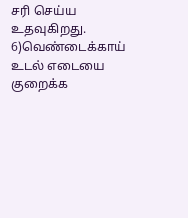சரி செய்ய உதவுகிறது. 6)வெண்டைக்காய் உடல் எடையை குறைக்க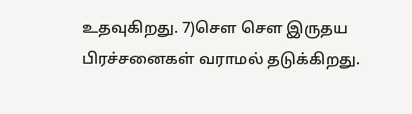உதவுகிறது. 7)சௌ சௌ இருதய பிரச்சனைகள் வராமல் தடுக்கிறது.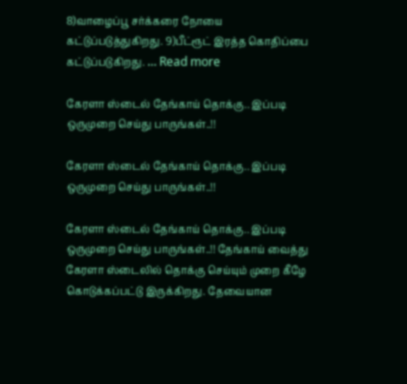8)வாழைப்பூ சர்க்கரை நோயை கட்டுப்படுத்துகிறது. 9)பீட்ரூட் இரத்த கொதிப்பை கட்டுப்படுகிறது. … Read more

கேரளா ஸ்டைல் தேங்காய் தொக்கு.. இப்படி ஒருமுறை செய்து பாருங்கள்..!!

கேரளா ஸ்டைல் தேங்காய் தொக்கு.. இப்படி ஒருமுறை செய்து பாருங்கள்..!!

கேரளா ஸ்டைல் தேங்காய் தொக்கு.. இப்படி ஒருமுறை செய்து பாருங்கள்..!! தேங்காய் வைத்து கேரளா ஸ்டைலில் தொக்கு செய்யும் முறை கீழே கொடுக்கப்பட்டு இருக்கிறது. தேவையான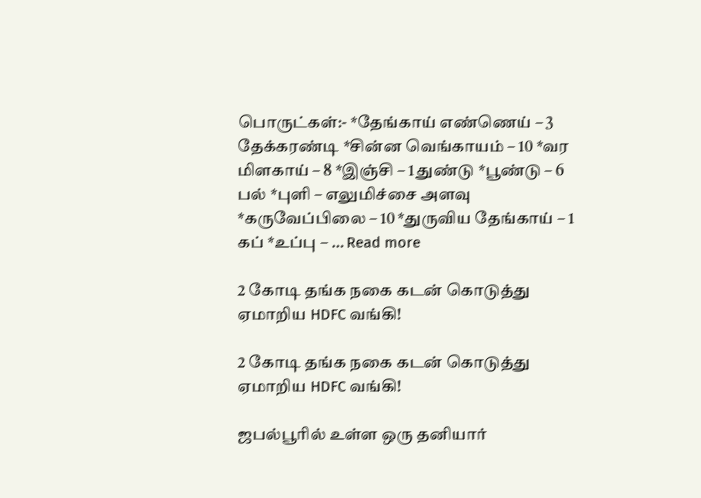பொருட்கள்:- *தேங்காய் எண்ணெய் – 3 தேக்கரண்டி *சின்ன வெங்காயம் – 10 *வர மிளகாய் – 8 *இஞ்சி – 1 துண்டு *பூண்டு – 6 பல் *புளி – எலுமிச்சை அளவு *கருவேப்பிலை – 10 *துருவிய தேங்காய் – 1 கப் *உப்பு – … Read more

2 கோடி தங்க நகை கடன் கொடுத்து ஏமாறிய HDFC வங்கி!

2 கோடி தங்க நகை கடன் கொடுத்து ஏமாறிய HDFC வங்கி!

ஜபல்பூரில் உள்ள ஒரு தனியார்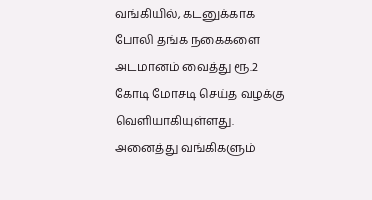வங்கியில், கடனுக்காக போலி தங்க நகைகளை அடமானம் வைத்து ரூ.2 கோடி மோசடி செய்த வழக்கு வெளியாகியுள்ளது.   அனைத்து வங்கிகளும்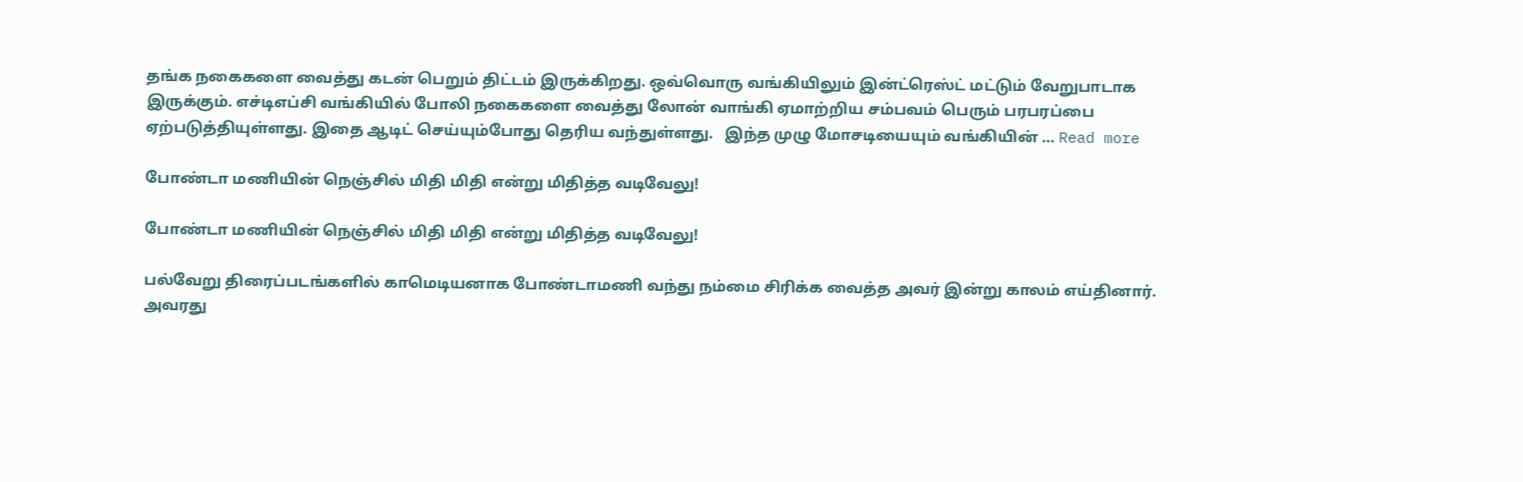தங்க நகைகளை வைத்து கடன் பெறும் திட்டம் இருக்கிறது. ஒவ்வொரு வங்கியிலும் இன்ட்ரெஸ்ட் மட்டும் வேறுபாடாக இருக்கும். எச்டிஎப்சி வங்கியில் போலி நகைகளை வைத்து லோன் வாங்கி ஏமாற்றிய சம்பவம் பெரும் பரபரப்பை ஏற்படுத்தியுள்ளது. இதை ஆடிட் செய்யும்போது தெரிய வந்துள்ளது.   இந்த முழு மோசடியையும் வங்கியின் … Read more

போண்டா மணியின் நெஞ்சில் மிதி மிதி என்று மிதித்த வடிவேலு!

போண்டா மணியின் நெஞ்சில் மிதி மிதி என்று மிதித்த வடிவேலு!

பல்வேறு திரைப்படங்களில் காமெடியனாக போண்டாமணி வந்து நம்மை சிரிக்க வைத்த அவர் இன்று காலம் எய்தினார். அவரது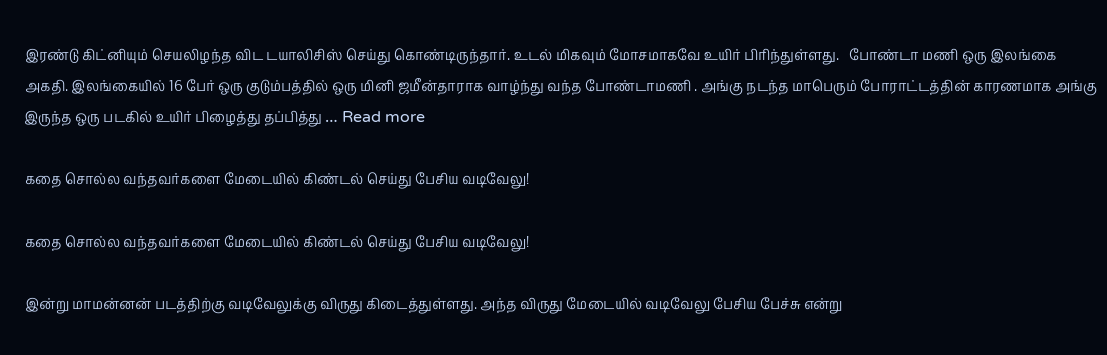இரண்டு கிட்னியும் செயலிழந்த விட டயாலிசிஸ் செய்து கொண்டிருந்தார். உடல் மிகவும் மோசமாகவே உயிர் பிரிந்துள்ளது.   போண்டா மணி ஒரு இலங்கை அகதி. இலங்கையில் 16 பேர் ஒரு குடும்பத்தில் ஒரு மினி ஜமீன்தாராக வாழ்ந்து வந்த போண்டாமணி . அங்கு நடந்த மாபெரும் போராட்டத்தின் காரணமாக அங்கு இருந்த ஒரு படகில் உயிர் பிழைத்து தப்பித்து … Read more

கதை சொல்ல வந்தவர்களை மேடையில் கிண்டல் செய்து பேசிய வடிவேலு!

கதை சொல்ல வந்தவர்களை மேடையில் கிண்டல் செய்து பேசிய வடிவேலு!

இன்று மாமன்னன் படத்திற்கு வடிவேலுக்கு விருது கிடைத்துள்ளது. அந்த விருது மேடையில் வடிவேலு பேசிய பேச்சு என்று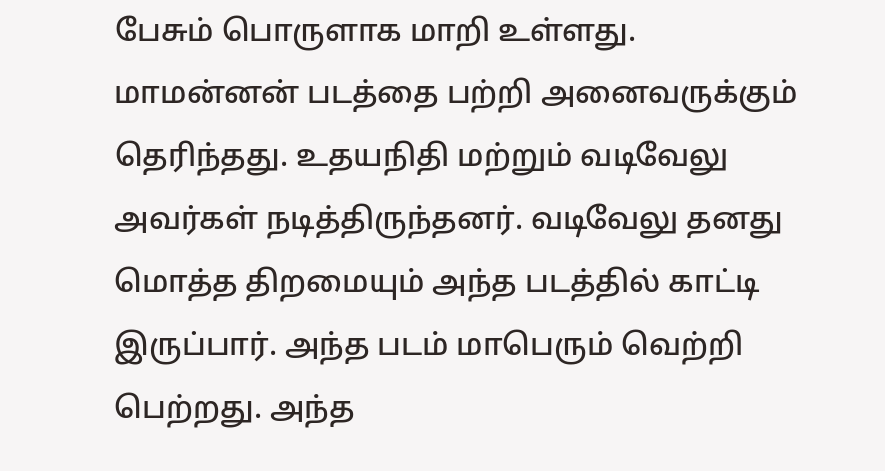பேசும் பொருளாக மாறி உள்ளது.   மாமன்னன் படத்தை பற்றி அனைவருக்கும் தெரிந்தது. உதயநிதி மற்றும் வடிவேலு அவர்கள் நடித்திருந்தனர். வடிவேலு தனது மொத்த திறமையும் அந்த படத்தில் காட்டி இருப்பார். அந்த படம் மாபெரும் வெற்றி பெற்றது. அந்த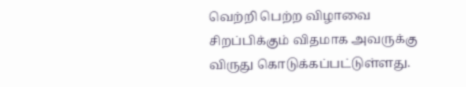வெற்றி பெற்ற விழாவை சிறப்பிக்கும் விதமாக அவருக்கு விருது கொடுக்கப்பட்டுள்ளது.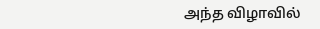அந்த விழாவில்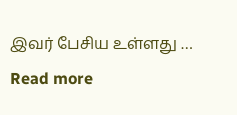இவர் பேசிய உள்ளது … Read more